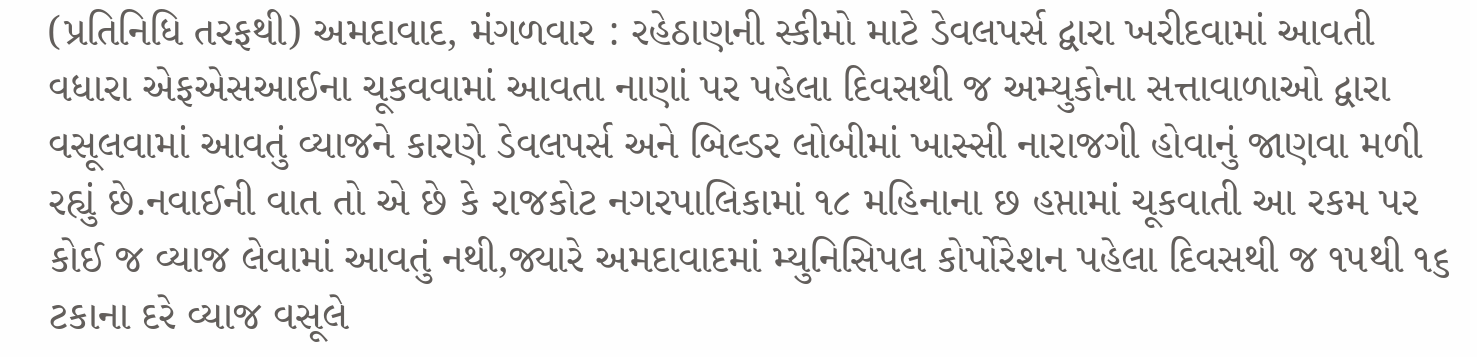(પ્રતિનિધિ તરફથી) અમદાવાદ, મંગળવાર : રહેઠાણની સ્કીમો માટે ડેવલપર્સ દ્વારા ખરીદવામાં આવતી વધારા એફએસઆઈના ચૂકવવામાં આવતા નાણાં પર પહેલા દિવસથી જ અમ્યુકોના સત્તાવાળાઓ દ્વારા વસૂલવામાં આવતું વ્યાજને કારણે ડેવલપર્સ અને બિલ્ડર લોબીમાં ખાસ્સી નારાજગી હોવાનું જાણવા મળી રહ્યું છે.નવાઈની વાત તો એ છે કે રાજકોટ નગરપાલિકામાં ૧૮ મહિનાના છ હપ્તામાં ચૂકવાતી આ રકમ પર કોઈ જ વ્યાજ લેવામાં આવતું નથી,જ્યારે અમદાવાદમાં મ્યુનિસિપલ કોર્પોરેશન પહેલા દિવસથી જ ૧૫થી ૧૬ ટકાના દરે વ્યાજ વસૂલે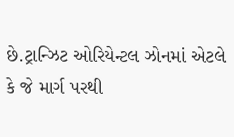છે.ટ્રાન્ઝિટ ઓરિયેન્ટલ ઝોનમાં એટલે કે જે માર્ગ પરથી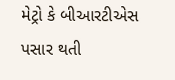મેટ્રો કે બીઆરટીએસ પસાર થતી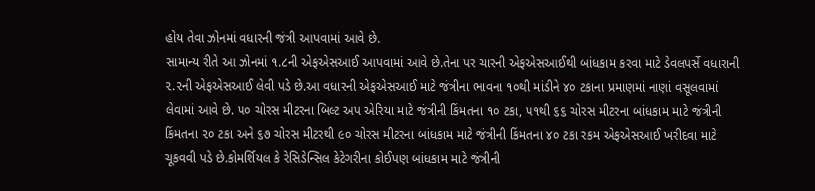હોય તેવા ઝોનમાં વધારની જંત્રી આપવામાં આવે છે.
સામાન્ય રીતે આ ઝોનમાં ૧.૮ની એફએસઆઈ આપવામાં આવે છે.તેના પર ચારની એફએસઆઈથી બાંધકામ કરવા માટે ડેવલપર્સે વધારાની ૨.૨ની એફએસઆઈ લેવી પડે છે.આ વધારની એફએસઆઈ માટે જંત્રીના ભાવના ૧૦થી માંડીને ૪૦ ટકાના પ્રમાણમાં નાણાં વસૂલવામાં લેવામાં આવે છે. ૫૦ ચોરસ મીટરના બિલ્ટ અપ એરિયા માટે જંત્રીની કિંમતના ૧૦ ટકા, ૫૧થી ૬૬ ચોરસ મીટરના બાંધકામ માટે જંત્રીની કિંમતના ૨૦ ટકા અને ૬૭ ચોરસ મીટરથી ૯૦ ચોરસ મીટરના બાંધકામ માટે જંત્રીની કિંમતના ૪૦ ટકા રકમ એફએસઆઈ ખરીદવા માટે ચૂકવવી પડે છે.કોમર્શિયલ કે રેસિડેન્સિલ કેટેગરીના કોઈપણ બાંધકામ માટે જંત્રીની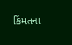કિંમતના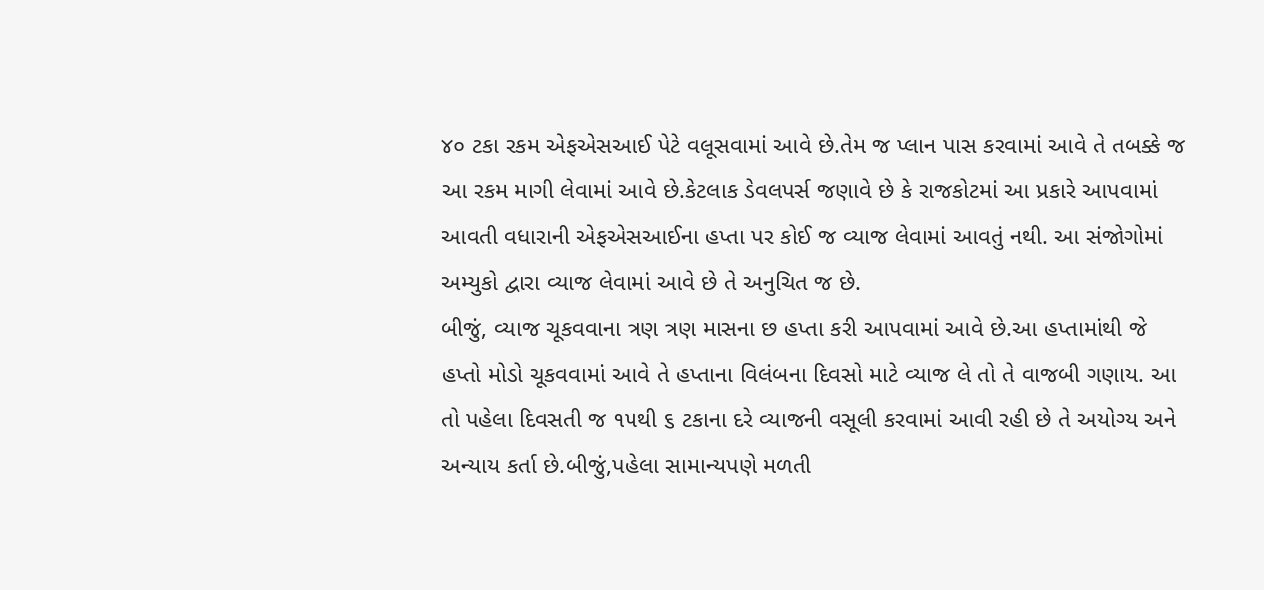૪૦ ટકા રકમ એફએસઆઈ પેટે વલૂસવામાં આવે છે.તેમ જ પ્લાન પાસ કરવામાં આવે તે તબક્કે જ આ રકમ માગી લેવામાં આવે છે.કેટલાક ડેવલપર્સ જણાવે છે કે રાજકોટમાં આ પ્રકારે આપવામાં આવતી વધારાની એફએસઆઈના હપ્તા પર કોઈ જ વ્યાજ લેવામાં આવતું નથી. આ સંજોગોમાં અમ્યુકો દ્વારા વ્યાજ લેવામાં આવે છે તે અનુચિત જ છે.
બીજું, વ્યાજ ચૂકવવાના ત્રણ ત્રણ માસના છ હપ્તા કરી આપવામાં આવે છે.આ હપ્તામાંથી જે હપ્તો મોડો ચૂકવવામાં આવે તે હપ્તાના વિલંબના દિવસો માટે વ્યાજ લે તો તે વાજબી ગણાય. આ તો પહેલા દિવસતી જ ૧૫થી ૬ ટકાના દરે વ્યાજની વસૂલી કરવામાં આવી રહી છે તે અયોગ્ય અને અન્યાય કર્તા છે.બીજું,પહેલા સામાન્યપણે મળતી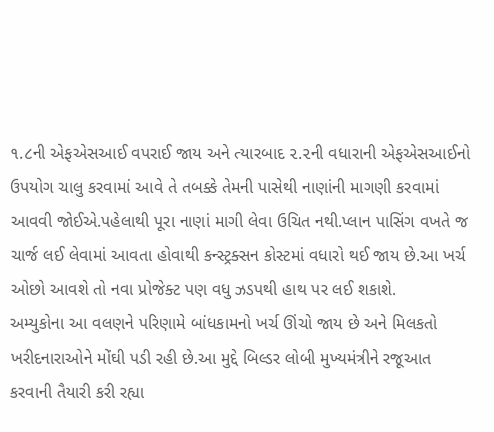૧.૮ની એફએસઆઈ વપરાઈ જાય અને ત્યારબાદ ૨.૨ની વધારાની એફએસઆઈનો ઉપયોગ ચાલુ કરવામાં આવે તે તબક્કે તેમની પાસેથી નાણાંની માગણી કરવામાં આવવી જોઈએ.પહેલાથી પૂરા નાણાં માગી લેવા ઉચિત નથી.પ્લાન પાસિંગ વખતે જ ચાર્જ લઈ લેવામાં આવતા હોવાથી કન્સ્ટ્રક્સન કોસ્ટમાં વધારો થઈ જાય છે.આ ખર્ચ ઓછો આવશે તો નવા પ્રોજેક્ટ પણ વધુ ઝડપથી હાથ પર લઈ શકાશે.
અમ્યુકોના આ વલણને પરિણામે બાંધકામનો ખર્ચ ઊંચો જાય છે અને મિલકતો ખરીદનારાઓને મોંઘી પડી રહી છે.આ મુદ્દે બિલ્ડર લોબી મુખ્યમંત્રીને રજૂઆત કરવાની તૈયારી કરી રહ્યા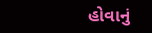હોવાનું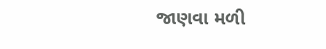જાણવા મળી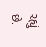રહ્યું છે.